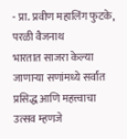- प्रा. प्रवीण महालिंग फुटके, परळी वैजनाथ
भारतात साजरा केल्या जाणाऱ्या सणांमध्ये सर्वांत प्रसिद्ध आणि महत्त्वाचा उत्सव म्हणजे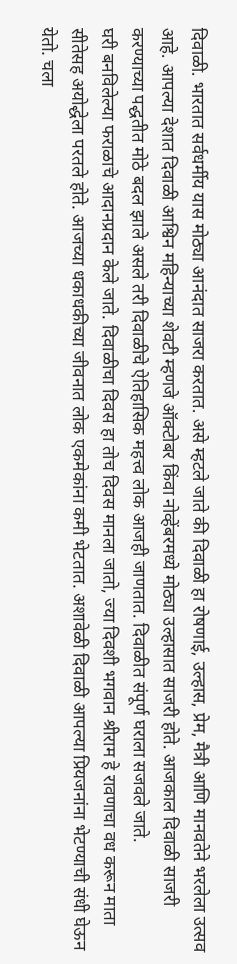दिवाळी. भारतात सर्वधर्मीय यास मोठ्या आनंदात साजरा करतात. असे म्हटले जाते की दिवाळी हा रोषणाई, उल्हास, प्रेम, मैत्री आणि मानवतेने भरलेला उत्सव आहे. आपल्या देशात दिवाळी आश्विन महिन्याच्या शेवटी म्हणजे ऑक्टोबर किंवा नोव्हेंबरमध्ये मोठ्या उल्हासात साजरी होते. आजकाल दिवाळी साजरी करण्याच्या पद्धतीत मोठे बदल झाले असले तरी दिवाळीचे ऐतिहासिक महत्त्व लोक आजही जाणतात. दिवाळीत संपूर्ण घराला सजवले जाते.
घरी बनविलेल्या फराळाचे आदानप्रदान केले जाते. दिवाळीचा दिवस हा तोच दिवस मानला जातो, ज्या दिवशी भगवान श्रीराम हे रावणाचा वध करून माता सीतेसह अयोद्धेला परतले होते. आजच्या धकाधकीच्या जीवनात लोक एकमेकांना कमी भेटतात. अशावेळी दिवाळी आपल्या प्रियजनांना भेटण्याची संधी घेऊन येतो. चला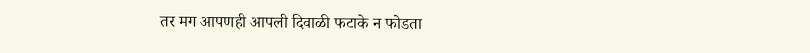तर मग आपणही आपली दिवाळी फटाके न फोडता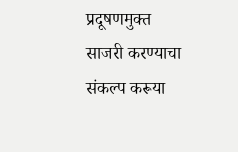प्रदूषणमुक्त साजरी करण्याचा संकल्प करूया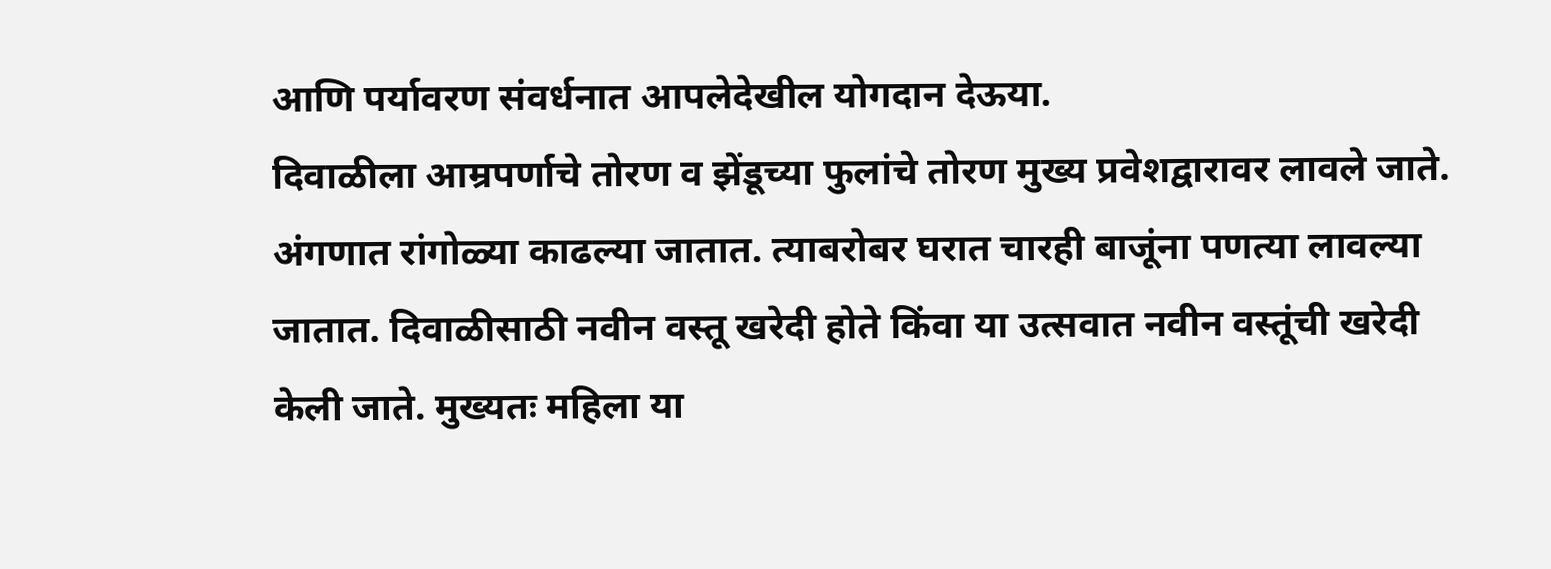आणि पर्यावरण संवर्धनात आपलेदेखील योगदान देऊया.
दिवाळीला आम्रपर्णाचे तोरण व झेंडूच्या फुलांचे तोरण मुख्य प्रवेशद्वारावर लावले जाते. अंगणात रांगोळ्या काढल्या जातात. त्याबरोबर घरात चारही बाजूंना पणत्या लावल्या जातात. दिवाळीसाठी नवीन वस्तू खरेदी होते किंवा या उत्सवात नवीन वस्तूंची खरेदी केली जाते. मुख्यतः महिला या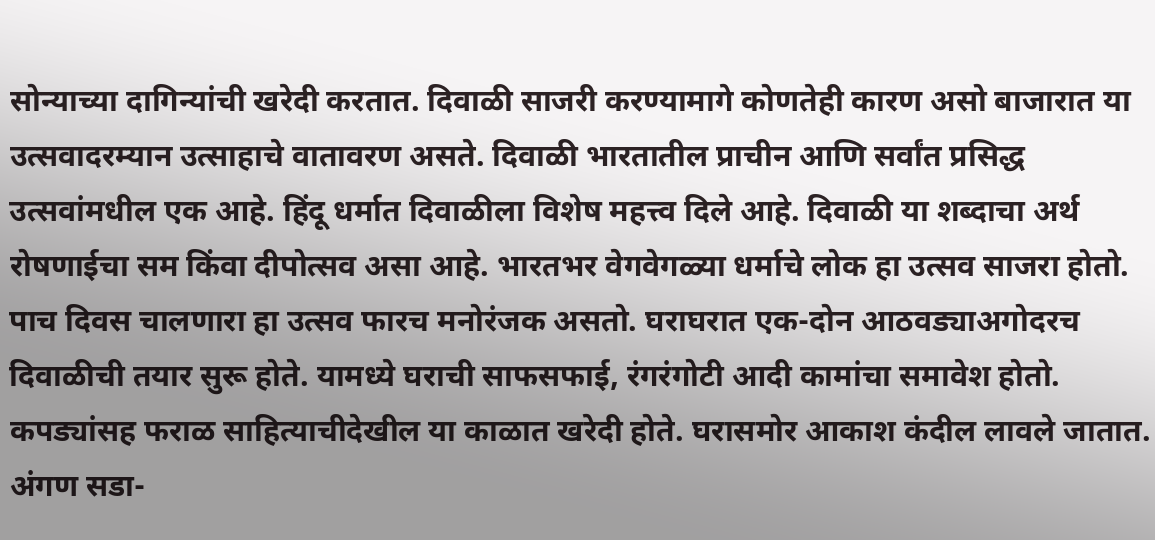सोन्याच्या दागिन्यांची खरेदी करतात. दिवाळी साजरी करण्यामागे कोणतेही कारण असो बाजारात या उत्सवादरम्यान उत्साहाचे वातावरण असते. दिवाळी भारतातील प्राचीन आणि सर्वांत प्रसिद्ध उत्सवांमधील एक आहे. हिंदू धर्मात दिवाळीला विशेष महत्त्व दिले आहे. दिवाळी या शब्दाचा अर्थ रोषणाईचा सम किंवा दीपोत्सव असा आहे. भारतभर वेगवेगळ्या धर्माचे लोक हा उत्सव साजरा होतो. पाच दिवस चालणारा हा उत्सव फारच मनोरंजक असतो. घराघरात एक-दोन आठवड्याअगोदरच दिवाळीची तयार सुरू होते. यामध्ये घराची साफसफाई, रंगरंगोटी आदी कामांचा समावेश होतो. कपड्यांसह फराळ साहित्याचीदेखील या काळात खरेदी होते. घरासमोर आकाश कंदील लावले जातात. अंगण सडा-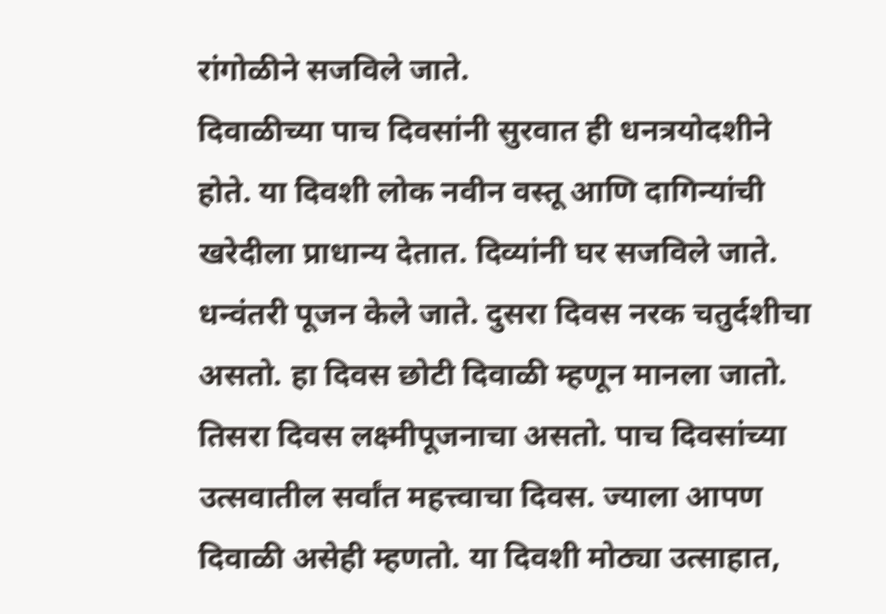रांगोळीने सजविले जाते.
दिवाळीच्या पाच दिवसांनी सुरवात ही धनत्रयोदशीने होते. या दिवशी लोक नवीन वस्तू आणि दागिन्यांची खरेदीला प्राधान्य देतात. दिव्यांनी घर सजविले जाते. धन्वंतरी पूजन केले जाते. दुसरा दिवस नरक चतुर्दशीचा असतो. हा दिवस छोटी दिवाळी म्हणून मानला जातो. तिसरा दिवस लक्ष्मीपूजनाचा असतो. पाच दिवसांच्या उत्सवातील सर्वांत महत्त्वाचा दिवस. ज्याला आपण दिवाळी असेही म्हणतो. या दिवशी मोठ्या उत्साहात,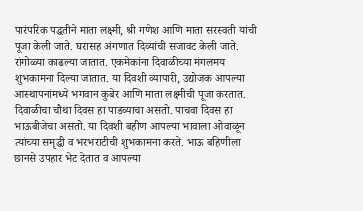पारंपरिक पद्धतीने माता लक्ष्मी, श्री गणेश आणि माता सरस्वती यांची पूजा केली जाते. घरासह अंगणात दिव्यांची सजावट केली जाते. रांगोळ्या काढल्या जातात. एकमेकांना दिवाळीच्या मंगलमय शुभकामना दिल्या जातात. या दिवशी व्यापारी, उद्योजक आपल्या आस्थापनांमध्ये भगवान कुबेर आणि माता लक्ष्मीची पूजा करतात.
दिवाळीचा चौथा दिवस हा पाडव्याचा असतो. पाचवा दिवस हा भाऊबीजेचा असतो. या दिवशी बहीण आपल्या भावाला ओवाळून त्यांच्या समृद्धी व भरभराटीची शुभकामना करते. भाऊ बहिणीला छानसे उपहार भेट देतात व आपल्या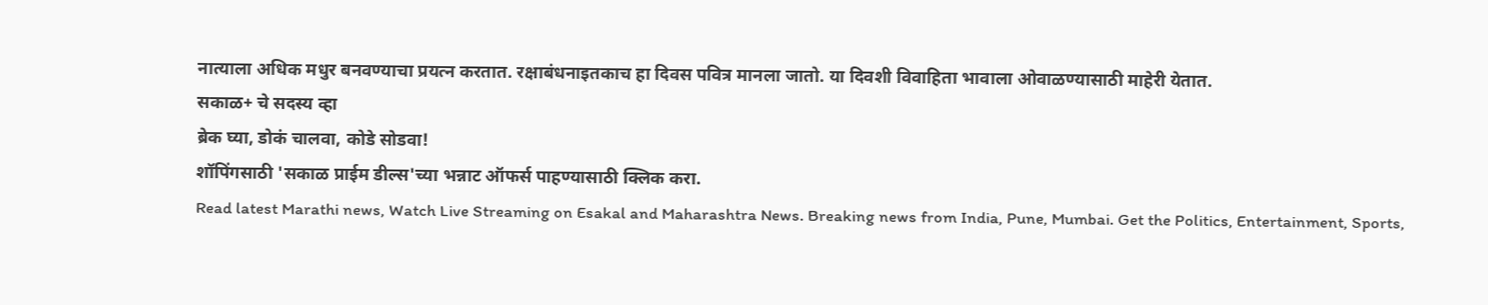नात्याला अधिक मधुर बनवण्याचा प्रयत्न करतात. रक्षाबंधनाइतकाच हा दिवस पवित्र मानला जातो. या दिवशी विवाहिता भावाला ओवाळण्यासाठी माहेरी येतात.
सकाळ+ चे सदस्य व्हा
ब्रेक घ्या, डोकं चालवा, कोडे सोडवा!
शॉपिंगसाठी 'सकाळ प्राईम डील्स'च्या भन्नाट ऑफर्स पाहण्यासाठी क्लिक करा.
Read latest Marathi news, Watch Live Streaming on Esakal and Maharashtra News. Breaking news from India, Pune, Mumbai. Get the Politics, Entertainment, Sports,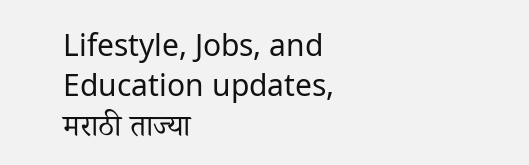Lifestyle, Jobs, and Education updates, मराठी ताज्या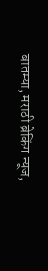बातम्या, मराठी ब्रेकिंग न्यूज,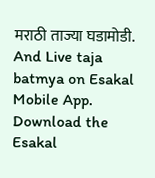मराठी ताज्या घडामोडी. And Live taja batmya on Esakal Mobile App. Download the Esakal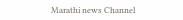Marathi news Channel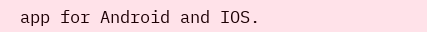app for Android and IOS.